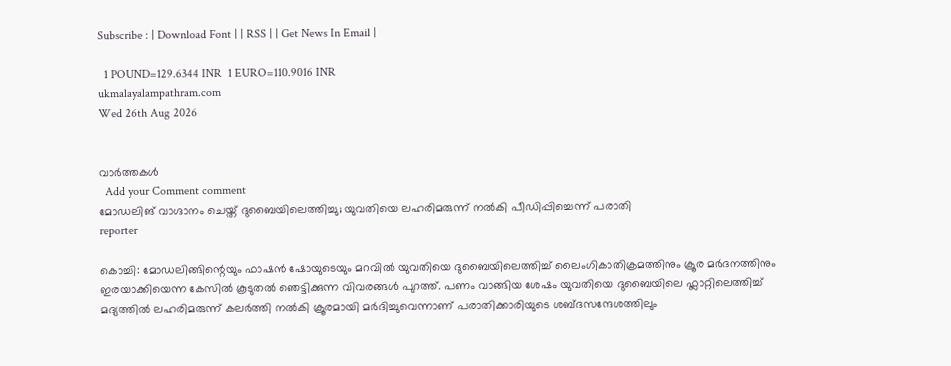Subscribe : | Download Font | | RSS | | Get News In Email |

  1 POUND=129.6344 INR  1 EURO=110.9016 INR
ukmalayalampathram.com
Wed 26th Aug 2026


വാര്‍ത്തകള്‍
  Add your Comment comment
മോഡലിങ് വാഗ്ദാനം ചെയ്ത് ദുബൈയിലെത്തിച്ചു; യുവതിയെ ലഹരിമരുന്ന് നല്‍കി പീഡിപ്പിച്ചെന്ന് പരാതി
reporter

കൊച്ചി: മോഡലിങ്ങിന്റെയും ഫാഷന്‍ ഷോയുടെയും മറവില്‍ യുവതിയെ ദുബൈയിലെത്തിച്ച് ലൈംഗികാതിക്രമത്തിനും ക്രൂര മര്‍ദനത്തിനും ഇരയാക്കിയെന്ന കേസില്‍ കൂടുതല്‍ ഞെട്ടിക്കുന്ന വിവരങ്ങള്‍ പുറത്ത്. പണം വാങ്ങിയ ശേഷം യുവതിയെ ദുബൈയിലെ ഫ്ലാറ്റിലെത്തിച്ച് മദ്യത്തില്‍ ലഹരിമരുന്ന് കലര്‍ത്തി നല്‍കി ക്രൂരമായി മര്‍ദിച്ചുവെന്നാണ് പരാതിക്കാരിയുടെ ശബ്ദസന്ദേശത്തിലും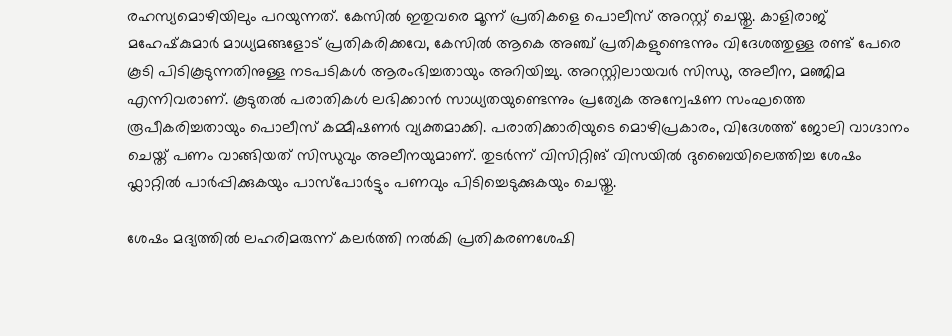രഹസ്യമൊഴിയിലും പറയുന്നത്. കേസില്‍ ഇതുവരെ മൂന്ന് പ്രതികളെ പൊലീസ് അറസ്റ്റ് ചെയ്തു. കാളിരാജ് മഹേഷ്‌കുമാര്‍ മാധ്യമങ്ങളോട് പ്രതികരിക്കവേ, കേസില്‍ ആകെ അഞ്ച് പ്രതികളുണ്ടെന്നും വിദേശത്തുള്ള രണ്ട് പേരെ കൂടി പിടികൂടുന്നതിനുള്ള നടപടികള്‍ ആരംഭിച്ചതായും അറിയിച്ചു. അറസ്റ്റിലായവര്‍ സിന്ധു, അലീന, മഞ്ജിമ എന്നിവരാണ്. കൂടുതല്‍ പരാതികള്‍ ലഭിക്കാന്‍ സാധ്യതയുണ്ടെന്നും പ്രത്യേക അന്വേഷണ സംഘത്തെ രൂപീകരിച്ചതായും പൊലീസ് കമ്മീഷണര്‍ വ്യക്തമാക്കി. പരാതിക്കാരിയുടെ മൊഴിപ്രകാരം, വിദേശത്ത് ജോലി വാഗ്ദാനം ചെയ്ത് പണം വാങ്ങിയത് സിന്ധുവും അലീനയുമാണ്. തുടര്‍ന്ന് വിസിറ്റിങ് വിസയില്‍ ദുബൈയിലെത്തിച്ച ശേഷം ഫ്ലാറ്റില്‍ പാര്‍പ്പിക്കുകയും പാസ്പോര്‍ട്ടും പണവും പിടിച്ചെടുക്കുകയും ചെയ്തു.

ശേഷം മദ്യത്തില്‍ ലഹരിമരുന്ന് കലര്‍ത്തി നല്‍കി പ്രതികരണശേഷി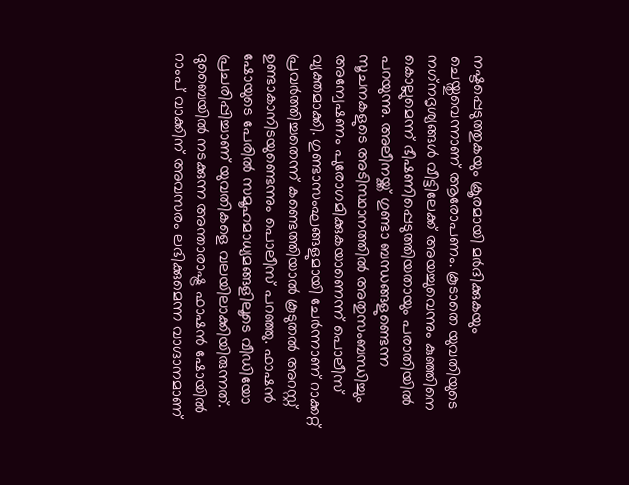നഷ്ടപ്പെടുത്തുകയും ക്രൂരമായി മര്‍ദിക്കുകയും ചെയ്തുവെന്നാണ് ആരോപണം. കൂടാതെ യുവതിയുടെ നഗ്‌നദൃശ്യങ്ങള്‍ വീട്ടിലേക്ക് അയച്ചുവെന്നും കുഞ്ഞിനെ കൊല്ലുമെന്ന് ഭീഷണിപ്പെടുത്തിയതായും പരാതിയില്‍ പറയുന്നു. അലീനയ്ക്ക് ഗുണ്ടാ ബന്ധങ്ങളുണ്ടെന്ന സൂചനകളുടെ അടിസ്ഥാനത്തില്‍ അതുസംബന്ധിച്ചും അന്വേഷണം പുരോഗമിക്കുകയാണെന്ന് പൊലീസ് വ്യക്തമാക്കി. ഗുണ്ടാസംഘങ്ങളുമായി ചേര്‍ന്നാണ് റാക്കറ്റ് പ്രവര്‍ത്തിച്ചതെന്ന് കണ്ടെത്തിയാല്‍ കൂടുതല്‍ അറസ്റ്റ് ഉണ്ടാകാനിടയുണ്ടെന്നും പൊലീസ് പറഞ്ഞു. ഫാഷന്‍ ഷോയുടെ പേരില്‍ സമൂഹമാധ്യമങ്ങളിലൂടെ വീഡിയോ പ്രചരിപ്പിച്ചാണ് യുവതികളെ വലയിലാക്കിയിരുന്നത്. ദുബൈയില്‍ നടക്കുന്ന അന്താരാഷ്ട്ര ഫാഷന്‍ ഷോയില്‍ റാംപ് വാക്കിന് അവസരം ലഭിക്കുമെന്ന വാഗ്ദാനമാണ്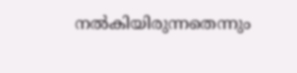നല്‍കിയിരുന്നതെന്നും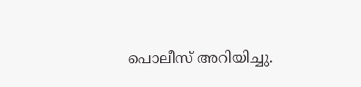പൊലീസ് അറിയിച്ചു.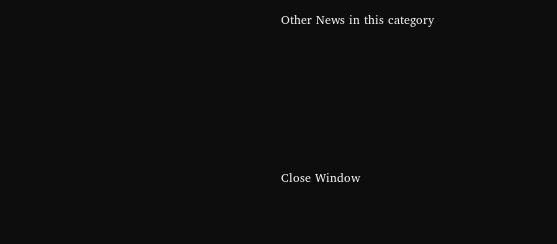Other News in this category








Close Window